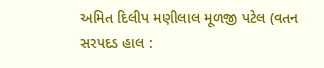અમિત દિલીપ મણીલાલ મૂળજી પટેલ (વતન સરપદડ હાલ :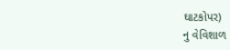ઘાટકોપર)
નુ વેવિશાળ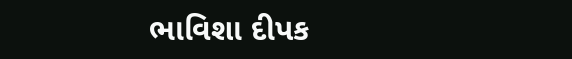ભાવિશા દીપક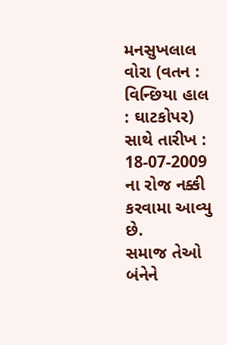મનસુખલાલ વોરા (વતન : વિન્છિયા હાલ : ઘાટકોપર)
સાથે તારીખ : 18-07-2009 ના રોજ નક્કી કરવામા આવ્યુ છે.
સમાજ તેઓ બંનેને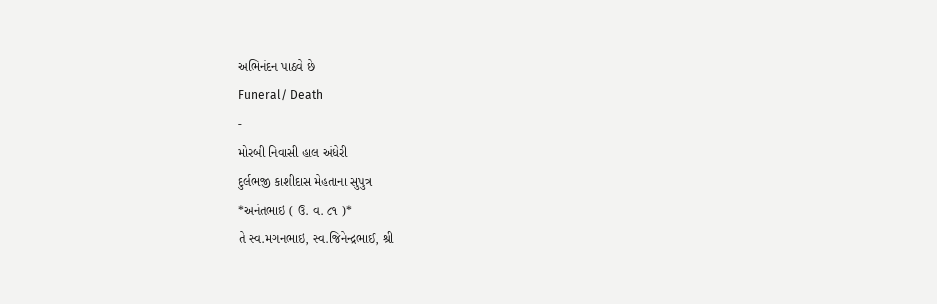અભિનંદન પાઠવે છે
Funeral/ Death
-
મોરબી નિવાસી હાલ અંધેરી
દુર્લભજી કાશીદાસ મેહતાના સુપુત્ર
*અનંતભાઇ ( ઉ. વ. ૮૧ )*
તે સ્વ.મગનભાઇ, સ્વ.જિનેન્દ્રભાઈ, શ્રી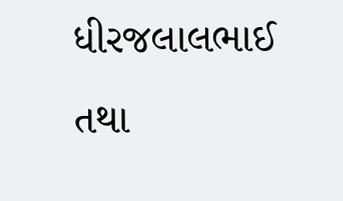ધીરજલાલભાઈ તથા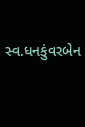સ્વ.ધનકુંવરબેન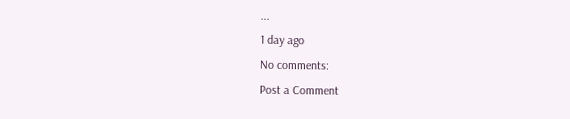...
1 day ago
No comments:
Post a Comment